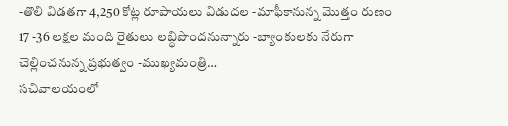-తొలి విడతగా 4,250 కోట్ల రూపాయలు విడుదల -మాఫీకానున్న మొత్తం రుణం 17 -36 లక్షల మంది రైతులు లబ్ధిపొందనున్నారు -బ్యాంకులకు నేరుగా చెల్లించనున్న ప్రభుత్వం -ముఖ్యమంత్రి…
సచివాలయంలో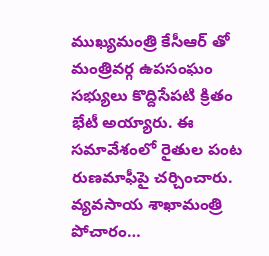ముఖ్యమంత్రి కేసీఆర్ తో మంత్రివర్గ ఉపసంఘం సభ్యులు కొద్దిసేపటి క్రితం భేటీ అయ్యారు. ఈ సమావేశంలో రైతుల పంట రుణమాఫీపై చర్చించారు. వ్యవసాయ శాఖామంత్రి పోచారం…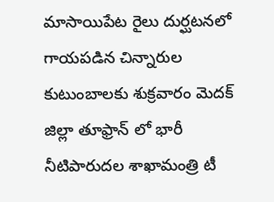మాసాయిపేట రైలు దుర్ఘటనలో గాయపడిన చిన్నారుల కుటుంబాలకు శుక్రవారం మెదక్ జిల్లా తూఫ్రాన్ లో భారీ నీటిపారుదల శాఖామంత్రి టీ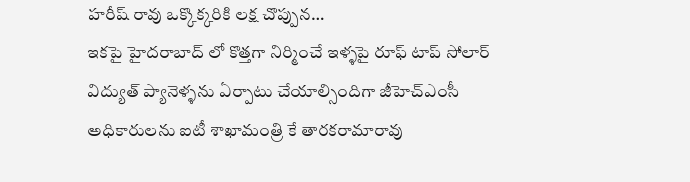హరీష్ రావు ఒక్కొక్కరికి లక్ష చొప్పున…
ఇకపై హైదరాబాద్ లో కొత్తగా నిర్మించే ఇళ్ళపై రూఫ్ టాప్ సోలార్ విద్యుత్ ప్యానెళ్ళను ఏర్పాటు చేయాల్సిందిగా జీహెచ్ఎంసీ అధికారులను ఐటీ శాఖామంత్రి కే తారకరామారావు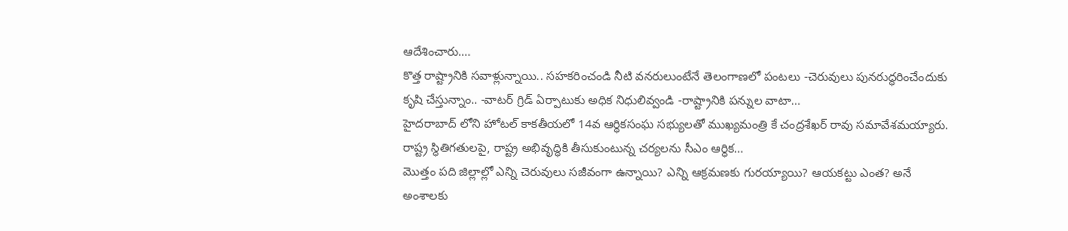ఆదేశించారు.…
కొత్త రాష్ట్రానికి సవాళ్లున్నాయి.. సహకరించండి నీటి వనరులుంటేనే తెలంగాణలో పంటలు -చెరువులు పునరుద్ధరించేందుకు కృషి చేస్తున్నాం.. -వాటర్ గ్రిడ్ ఏర్పాటుకు అధిక నిధులివ్వండి -రాష్ట్రానికి పన్నుల వాటా…
హైదరాబాద్ లోని హోటల్ కాకతీయలో 14వ ఆర్ధికసంఘ సభ్యులతో ముఖ్యమంత్రి కే చంద్రశేఖర్ రావు సమావేశమయ్యారు. రాష్ట్ర స్థితిగతులపై, రాష్ట్ర అభివృద్ధికి తీసుకుంటున్న చర్యలను సీఎం ఆర్ధిక…
మొత్తం పది జిల్లాల్లో ఎన్ని చెరువులు సజీవంగా ఉన్నాయి? ఎన్ని ఆక్రమణకు గురయ్యాయి? ఆయకట్టు ఎంత? అనే అంశాలకు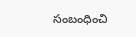సంబంధించి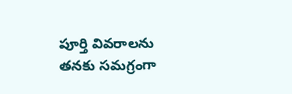పూర్తి వివరాలను తనకు సమగ్రంగా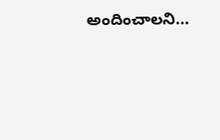అందించాలని…